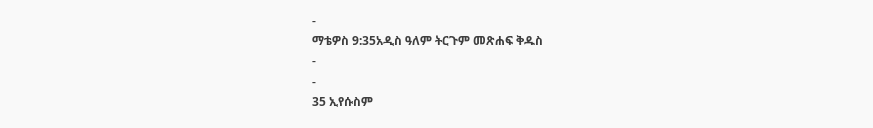-
ማቴዎስ 9:35አዲስ ዓለም ትርጉም መጽሐፍ ቅዱስ
-
-
35 ኢየሱስም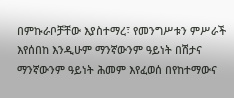በምኩራቦቻቸው እያስተማረ፣ የመንግሥቱን ምሥራች እየሰበከ እንዲሁም ማንኛውንም ዓይነት በሽታና ማንኛውንም ዓይነት ሕመም እየፈወሰ በየከተማውና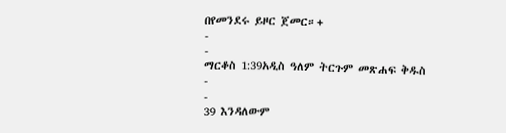በየመንደሩ ይዞር ጀመር።+
-
-
ማርቆስ 1:39አዲስ ዓለም ትርጉም መጽሐፍ ቅዱስ
-
-
39 እንዳለውም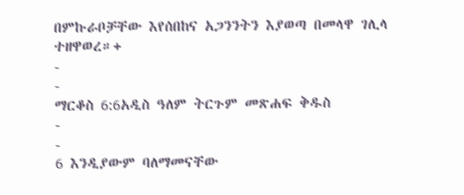በምኩራቦቻቸው እየሰበከና አጋንንትን እያወጣ በመላዋ ገሊላ ተዘዋወረ።+
-
-
ማርቆስ 6:6አዲስ ዓለም ትርጉም መጽሐፍ ቅዱስ
-
-
6 እንዲያውም ባለማመናቸው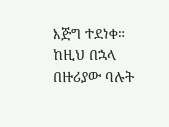እጅግ ተደነቀ። ከዚህ በኋላ በዙሪያው ባሉት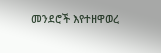መንደሮች እየተዘዋወረ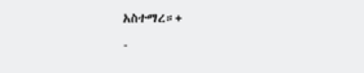አስተማረ።+
-